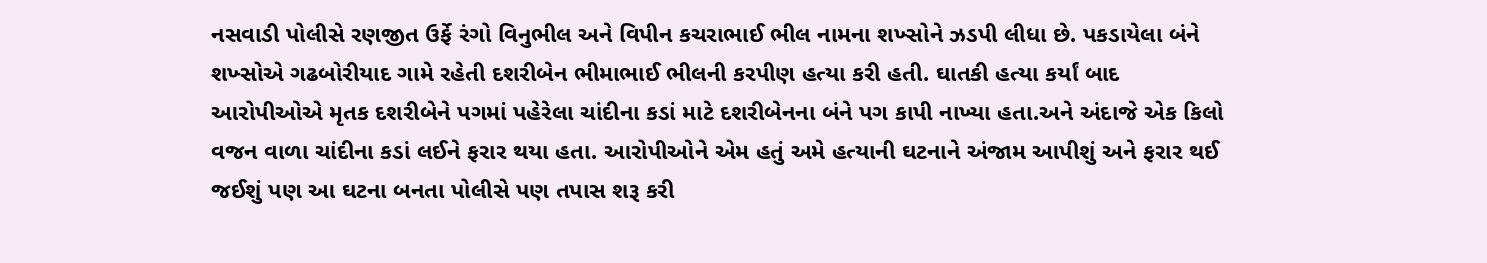નસવાડી પોલીસે રણજીત ઉર્ફે રંગો વિનુભીલ અને વિપીન કચરાભાઈ ભીલ નામના શખ્સોને ઝડપી લીધા છે. પકડાયેલા બંને શખ્સોએ ગઢબોરીયાદ ગામે રહેતી દશરીબેન ભીમાભાઈ ભીલની કરપીણ હત્યા કરી હતી. ઘાતકી હત્યા કર્યાં બાદ આરોપીઓએ મૃતક દશરીબેને પગમાં પહેરેલા ચાંદીના કડાં માટે દશરીબેનના બંને પગ કાપી નાખ્યા હતા.અને અંદાજે એક કિલો વજન વાળા ચાંદીના કડાં લઈને ફરાર થયા હતા. આરોપીઓને એમ હતું અમે હત્યાની ઘટનાને અંજામ આપીશું અને ફરાર થઈ જઈશું પણ આ ઘટના બનતા પોલીસે પણ તપાસ શરૂ કરી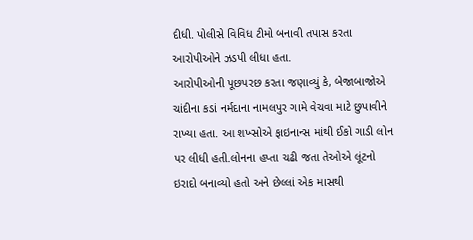દીધી. પોલીસે વિવિધ ટીમો બનાવી તપાસ કરતા આરોપીઓને ઝડપી લીધા હતા.
આરોપીઓની પૂછપરછ કરતા જણાવ્યું કે, બેજાબાજોએ ચાંદીના કડાં નર્મદાના નામલપુર ગામે વેચવા માટે છુપાવીને રાખ્યા હતા. આ શખ્સોએ ફાઇનાન્સ માંથી ઈકો ગાડી લોન પર લીધી હતી.લોનના હપ્તા ચઢી જતા તેઓએ લૂંટનો ઇરાદો બનાવ્યો હતો અને છેલ્લાં એક માસથી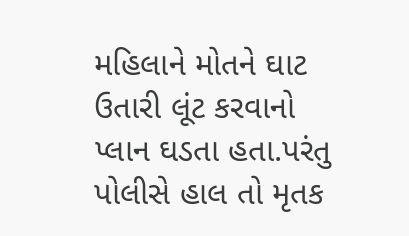મહિલાને મોતને ઘાટ ઉતારી લૂંટ કરવાનો પ્લાન ઘડતા હતા.પરંતુ પોલીસે હાલ તો મૃતક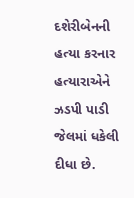દશેરીબેનની હત્યા કરનાર હત્યારાએને ઝડપી પાડી જેલમાં ધકેલી દીધા છે.